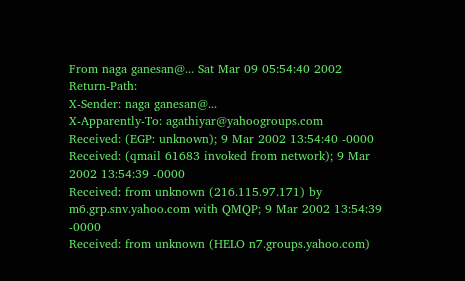From naga ganesan@... Sat Mar 09 05:54:40 2002
Return-Path:
X-Sender: naga ganesan@...
X-Apparently-To: agathiyar@yahoogroups.com
Received: (EGP: unknown); 9 Mar 2002 13:54:40 -0000
Received: (qmail 61683 invoked from network); 9 Mar 2002 13:54:39 -0000
Received: from unknown (216.115.97.171) by m6.grp.snv.yahoo.com with QMQP; 9 Mar 2002 13:54:39 -0000
Received: from unknown (HELO n7.groups.yahoo.com)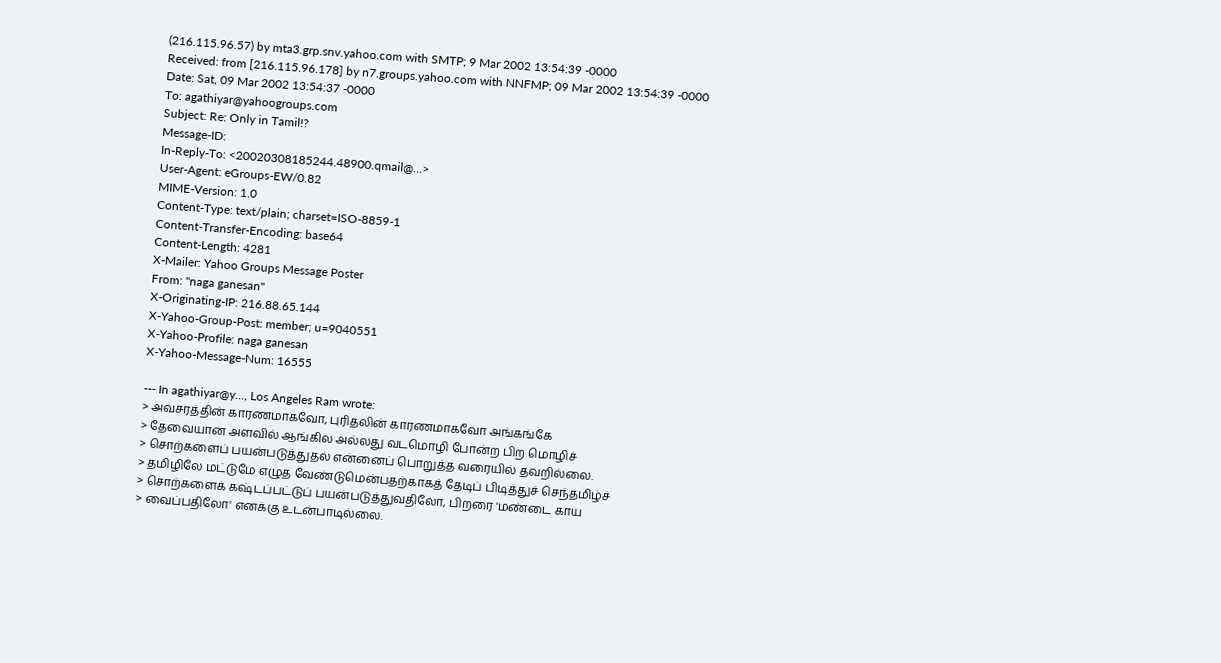(216.115.96.57) by mta3.grp.snv.yahoo.com with SMTP; 9 Mar 2002 13:54:39 -0000
Received: from [216.115.96.178] by n7.groups.yahoo.com with NNFMP; 09 Mar 2002 13:54:39 -0000
Date: Sat, 09 Mar 2002 13:54:37 -0000
To: agathiyar@yahoogroups.com
Subject: Re: Only in Tamil!?
Message-ID:
In-Reply-To: <20020308185244.48900.qmail@...>
User-Agent: eGroups-EW/0.82
MIME-Version: 1.0
Content-Type: text/plain; charset=ISO-8859-1
Content-Transfer-Encoding: base64
Content-Length: 4281
X-Mailer: Yahoo Groups Message Poster
From: "naga ganesan"
X-Originating-IP: 216.88.65.144
X-Yahoo-Group-Post: member; u=9040551
X-Yahoo-Profile: naga ganesan
X-Yahoo-Message-Num: 16555

--- In agathiyar@y..., Los Angeles Ram wrote:
> அவசரத்தின் காரணமாகவோ, புரிதலின் காரணமாகவோ அங்கங்கே
> தேவையான அளவில் ஆங்கில அல்லது வடமொழி போன்ற பிற மொழிச்
> சொற்களைப் பயன்படுத்துதல் என்னைப் பொறுத்த வரையில் தவறில்லை.
> தமிழிலே மட்டுமே எழுத வேண்டுமென்பதற்காகத் தேடிப் பிடித்துச் செந்தமிழ்ச்
> சொற்களைக் கஷ்டப்பட்டுப் பயன்படுத்துவதிலோ, பிறரை 'மண்டை காய
> வைப்பதிலோ' எனக்கு உடன்பாடில்லை.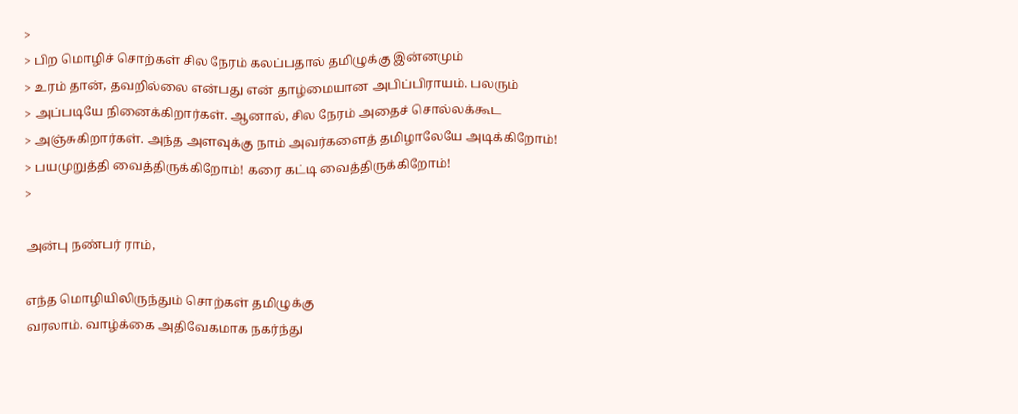>
> பிற மொழிச் சொற்கள் சில நேரம் கலப்பதால் தமிழுக்கு இன்னமும்
> உரம் தான், தவறில்லை என்பது என் தாழ்மையான அபிப்பிராயம். பலரும்
> அப்படியே நினைக்கிறார்கள். ஆனால், சில நேரம் அதைச் சொல்லக்கூட
> அஞ்சுகிறார்கள். அந்த அளவுக்கு நாம் அவர்களைத் தமிழாலேயே அடிக்கிறோம்!
> பயமுறுத்தி வைத்திருக்கிறோம்! கரை கட்டி வைத்திருக்கிறோம்!
>

அன்பு நண்பர் ராம்,

எந்த மொழியிலிருந்தும் சொற்கள் தமிழுக்கு
வரலாம். வாழ்க்கை அதிவேகமாக நகர்ந்து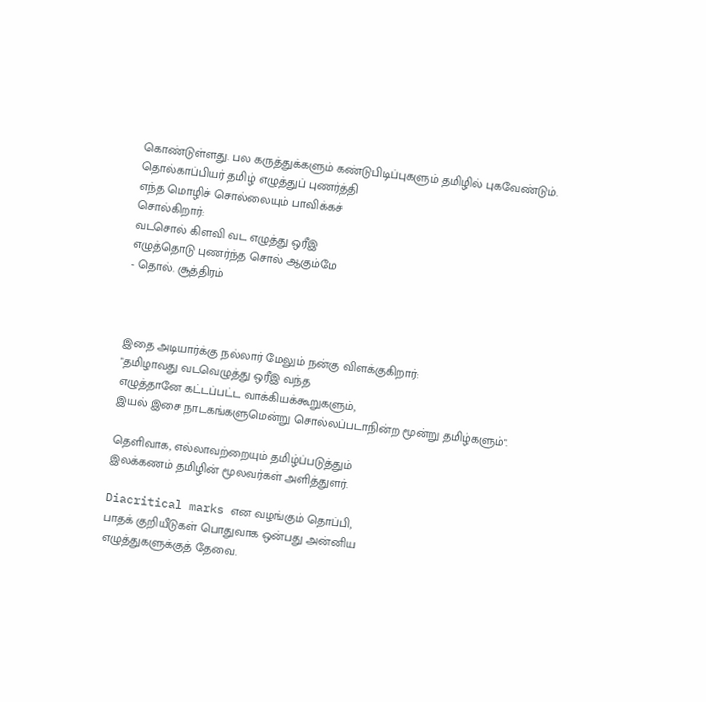கொண்டுள்ளது. பல கருத்துக்களும் கண்டுபிடிப்புகளும் தமிழில் புகவேண்டும்.
தொல்காப்பியர் தமிழ் எழுத்துப் புணர்த்தி
எந்த மொழிச் சொல்லையும் பாவிக்கச்
சொல்கிறார்:
வடசொல் கிளவி வட எழுத்து ஒரீஇ
எழுத்தொடு புணர்ந்த சொல் ஆகும்மே
- தொல். சூத்திரம்



இதை அடியார்க்கு நல்லார் மேலும் நன்கு விளக்குகிறார்:
"தமிழாவது வடவெழுத்து ஒரீஇ வந்த
எழுத்தானே கட்டப்பட்ட வாக்கியக்கூறுகளும்,
இயல் இசை நாடகங்களுமென்று சொல்லப்படாநின்ற மூன்று தமிழ்களும்".

தெளிவாக, எல்லாவற்றையும் தமிழ்ப்படுத்தும்
இலக்கணம் தமிழின் மூலவர்கள் அளித்துளர்.

Diacritical marks என வழங்கும் தொப்பி,
பாதக் குறியீடுகள் பொதுவாக ஒன்பது அன்னிய
எழுத்துகளுக்குத் தேவை.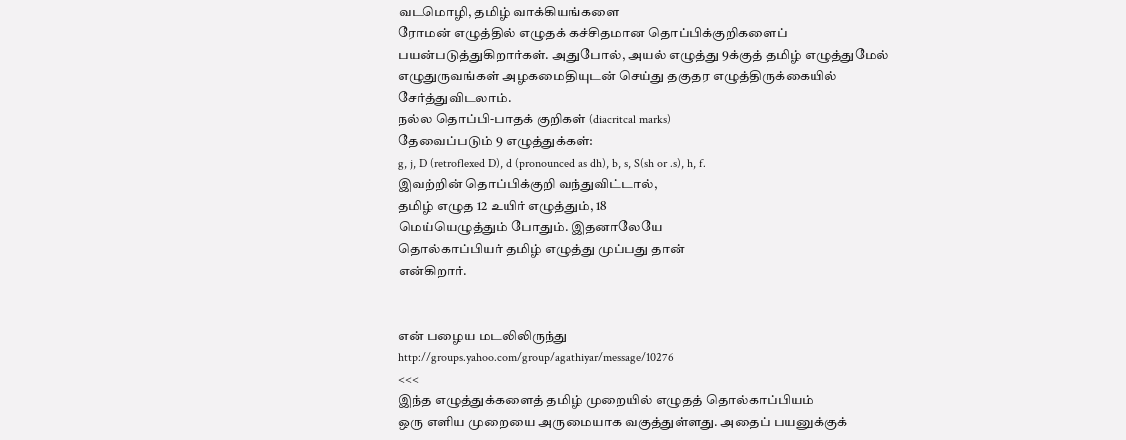வடமொழி, தமிழ் வாக்கியங்களை
ரோமன் எழுத்தில் எழுதக் கச்சிதமான தொப்பிக்குறிகளைப்
பயன்படுத்துகிறார்கள். அதுபோல், அயல் எழுத்து 9க்குத் தமிழ் எழுத்துமேல்
எழுதுருவங்கள் அழகமைதியுடன் செய்து தகுதர எழுத்திருக்கையில் சேர்த்துவிடலாம்.
நல்ல தொப்பி-பாதக் குறிகள் (diacritcal marks)
தேவைப்படும் 9 எழுத்துக்கள்:
g, j, D (retroflexed D), d (pronounced as dh), b, s, S(sh or .s), h, f.
இவற்றின் தொப்பிக்குறி வந்துவிட்டால்,
தமிழ் எழுத 12 உயிர் எழுத்தும், 18
மெய்யெழுத்தும் போதும். இதனாலேயே
தொல்காப்பியர் தமிழ் எழுத்து முப்பது தான்
என்கிறார்.


என் பழைய மடலிலிருந்து
http://groups.yahoo.com/group/agathiyar/message/10276
<<<
இந்த எழுத்துக்களைத் தமிழ் முறையில் எழுதத் தொல்காப்பியம்
ஒரு எளிய முறையை அருமையாக வகுத்துள்ளது. அதைப் பயனுக்குக்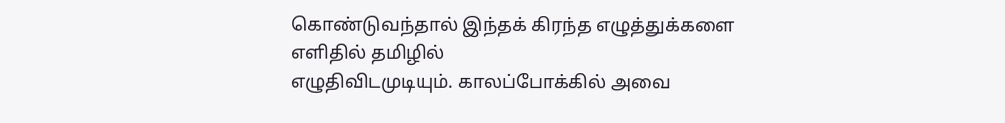கொண்டுவந்தால் இந்தக் கிரந்த எழுத்துக்களை எளிதில் தமிழில்
எழுதிவிடமுடியும். காலப்போக்கில் அவை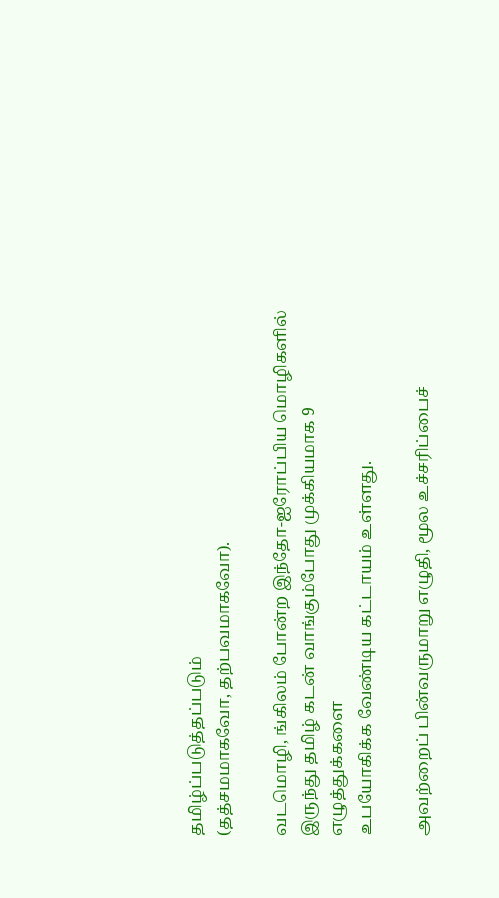தமிழ்ப்படுத்தப்படும்
(தத்சமமாகவோ, தற்பவமாகவோ).

வடமொழி, ங்கிலம் போன்ற இந்தோ-ஐரோப்பிய மொழிகளில்
இருந்து தமிழ் கடன் வாங்கும்போது முக்கியமாக 9 எழுத்துக்களை
உபயோகிக்க வேண்டிய கட்டாயம் உள்ளது.

அவற்றைப் பின்வருமாறு எழுதி, மூல உச்சரிப்பைச்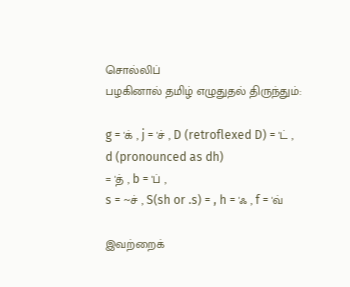சொல்லிப்
பழகினால் தமிழ் எழுதுதல் திருந்தும்:

g = 'க் , j = 'ச் , D (retroflexed D) = 'ட் , d (pronounced as dh)
= 'த் , b = 'ப் ,
s = ~ச் , S(sh or .s) = , h = 'ஃ , f = 'வ்

இவற்றைக்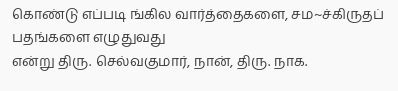கொண்டு எப்படி ங்கில வார்த்தைகளை, சம~ச்கிருதப் பதங்களை எழுதுவது
என்று திரு. செல்வகுமார், நான், திரு. நாக.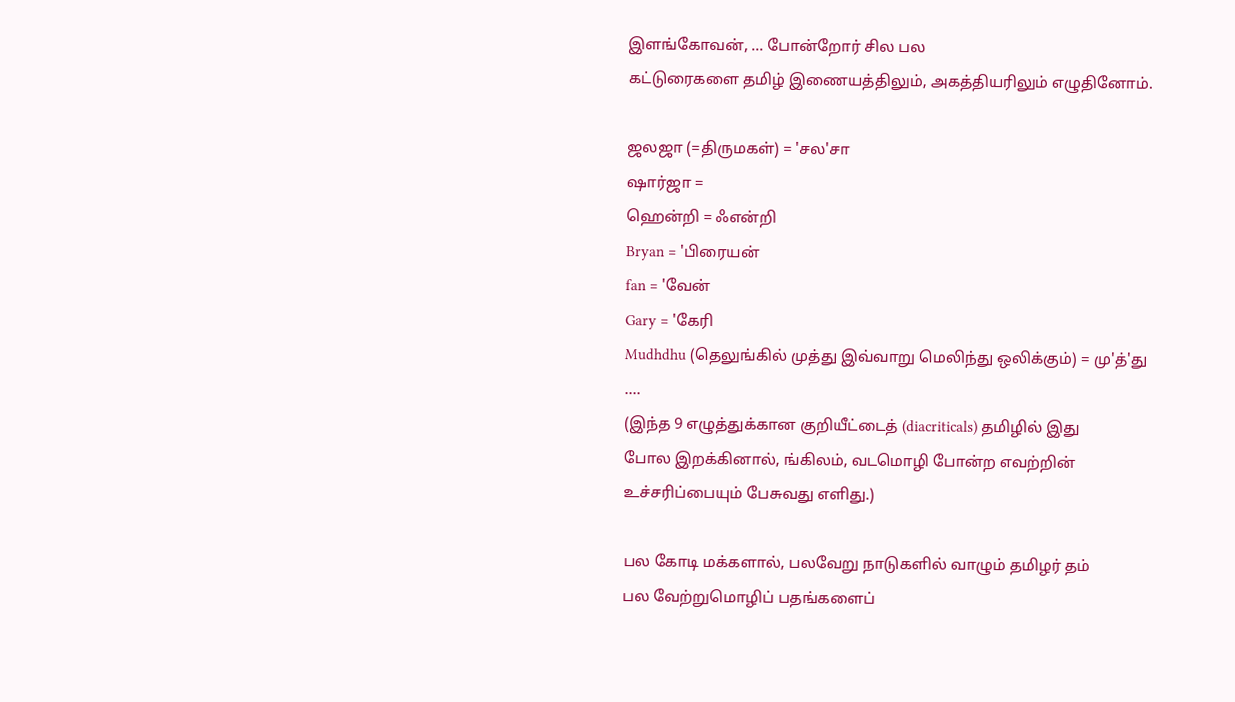இளங்கோவன், ... போன்றோர் சில பல
கட்டுரைகளை தமிழ் இணையத்திலும், அகத்தியரிலும் எழுதினோம்.

ஜலஜா (=திருமகள்) = 'சல'சா
ஷார்ஜா =
ஹென்றி = ஃஎன்றி
Bryan = 'பிரையன்
fan = 'வேன்
Gary = 'கேரி
Mudhdhu (தெலுங்கில் முத்து இவ்வாறு மெலிந்து ஒலிக்கும்) = மு'த்'து
....
(இந்த 9 எழுத்துக்கான குறியீட்டைத் (diacriticals) தமிழில் இது
போல இறக்கினால், ங்கிலம், வடமொழி போன்ற எவற்றின்
உச்சரிப்பையும் பேசுவது எளிது.)

பல கோடி மக்களால், பலவேறு நாடுகளில் வாழும் தமிழர் தம்
பல வேற்றுமொழிப் பதங்களைப்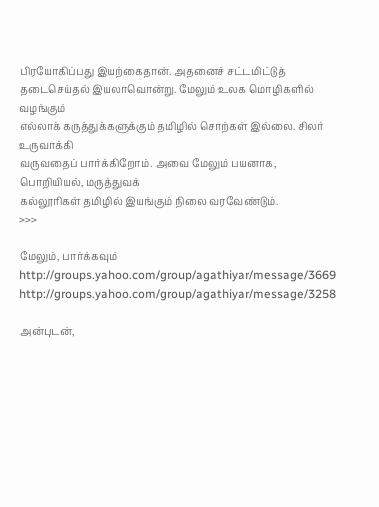பிரயோகிப்பது இயற்கைதான். அதனைச் சட்டமிட்டுத்
தடைசெய்தல் இயலாவொன்று. மேலும் உலக மொழிகளில் வழங்கும்
எல்லாக் கருத்துக்களுக்கும் தமிழில் சொற்கள் இல்லை. சிலர் உருவாக்கி
வருவதைப் பார்க்கிறோம். அவை மேலும் பயனாக, பொறியியல், மருத்துவக்
கல்லூரிகள் தமிழில் இயங்கும் நிலை வரவேண்டும்.
>>>

மேலும், பார்க்கவும்
http://groups.yahoo.com/group/agathiyar/message/3669
http://groups.yahoo.com/group/agathiyar/message/3258

அன்புடன்,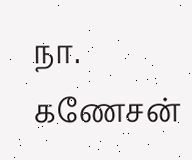நா. கணேசன்